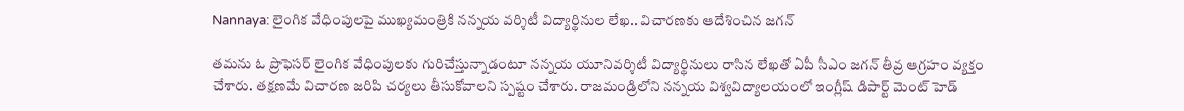Nannaya: లైంగిక వేధింపులపై ముఖ్యమంత్రికి నన్నయ వర్శిటీ విద్యార్థినుల లేఖ.. విచారణకు ఆదేశించిన జగన్

తమను ఓ ప్రొఫెసర్ లైంగిక వేధింపులకు గురిచేస్తున్నాడంటూ నన్నయ యూనివర్శిటీ విద్యార్థినులు రాసిన లేఖతో ఏపీ సీఎం జగన్ తీవ్ర ఆగ్రహం వ్యక్తం చేశారు. తక్షణమే విచారణ జరిపి చర్యలు తీసుకోవాలని స్పష్టం చేశారు. రాజమండ్రిలోని నన్నయ విశ్వవిద్యాలయంలో ఇంగ్లీష్ డిపార్ట్ మెంట్ హెడ్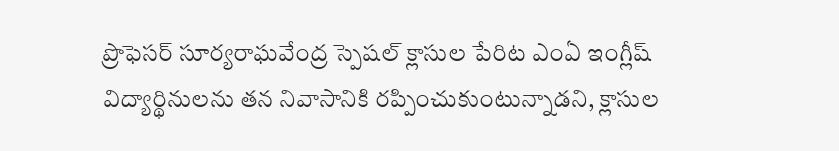ప్రొఫెసర్ సూర్యరాఘవేంద్ర స్పెషల్ క్లాసుల పేరిట ఎంఏ ఇంగ్లీష్ విద్యార్థినులను తన నివాసానికి రప్పించుకుంటున్నాడని, క్లాసుల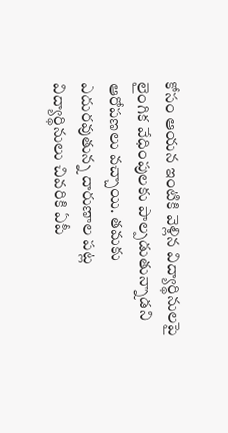కోసం ఆయన ఇంటికి వెళ్లిన విద్యార్థినులపై లైంగిక వేధింపులకు పాల్పడుతున్నాడని ఆరోపణలు వచ్చాయి. తమకు ఎదురవుతున్న దారుణాల పట్ల విద్యార్థినులు చివరికి ఏపీ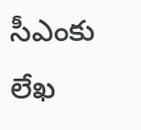సీఎంకు లేఖ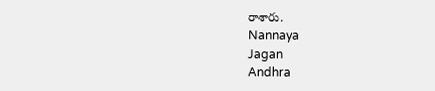రాశారు.
Nannaya
Jagan
Andhra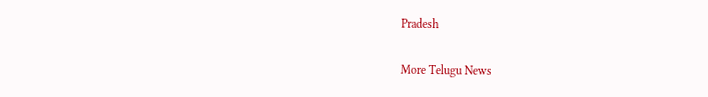Pradesh

More Telugu News